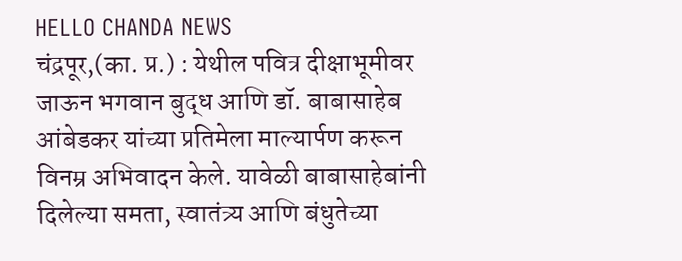HELLO CHANDA NEWS
चंद्रपूर,(का. प्र.) : येथील पवित्र दीक्षाभूमीवर जाऊन भगवान बुद्ध आणि डॉ. बाबासाहेब आंबेडकर यांच्या प्रतिमेला माल्यार्पण करून विनम्र अभिवादन केले. यावेळी बाबासाहेबांनी दिलेल्या समता, स्वातंत्र्य आणि बंधुतेच्या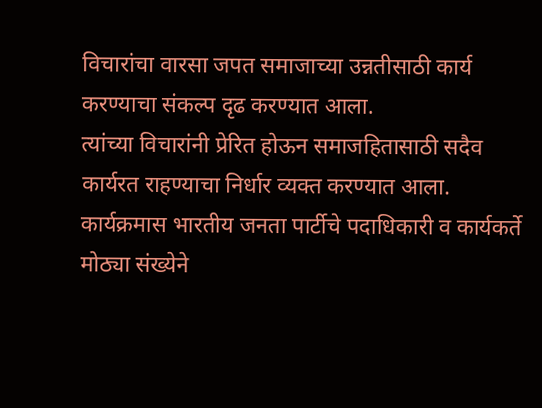विचारांचा वारसा जपत समाजाच्या उन्नतीसाठी कार्य करण्याचा संकल्प दृढ करण्यात आला.
त्यांच्या विचारांनी प्रेरित होऊन समाजहितासाठी सदैव कार्यरत राहण्याचा निर्धार व्यक्त करण्यात आला.
कार्यक्रमास भारतीय जनता पार्टीचे पदाधिकारी व कार्यकर्ते मोठ्या संख्येने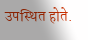उपस्थित होते.